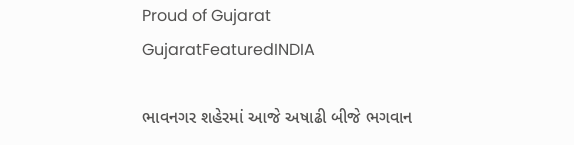Proud of Gujarat
GujaratFeaturedINDIA

ભાવનગર શહેરમાં આજે અષાઢી બીજે ભગવાન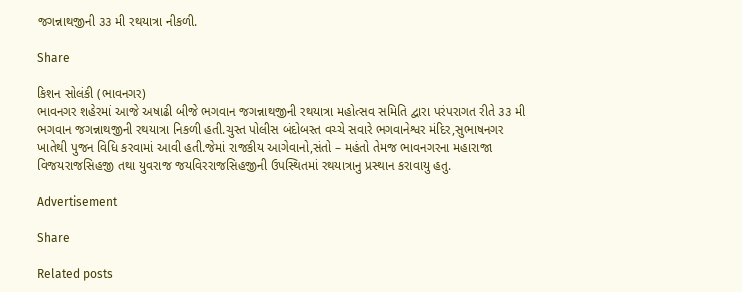જગન્નાથજીની ૩૩ મી રથયાત્રા નીકળી.

Share

કિશન સોલંકી (ભાવનગર)
ભાવનગર શહેરમાં આજે અષાઢી બીજે ભગવાન જગન્નાથજીની રથયાત્રા મહોત્સવ સમિતિ દ્વારા પરંપરાગત રીતે ૩૩ મી ભગવાન જગન્નાથજીની રથયાત્રા નિકળી હતી.ચુસ્ત પોલીસ બંદોબસ્ત વચ્ચે સવારે ભગવાનેશ્વર મંદિર,સુભાષનગર ખાતેથી પુજન વિધિ કરવામાં આવી હતી.જેમાં રાજકીય આગેવાનો,સંતો – મહંતો તેમજ ભાવનગરના મહારાજા વિજયરાજસિહજી તથા યુવરાજ જયવિરરાજસિહજીની ઉપસ્થિતમાં રથયાત્રાનુ પ્રસ્થાન કરાવાયુ હતુ.

Advertisement

Share

Related posts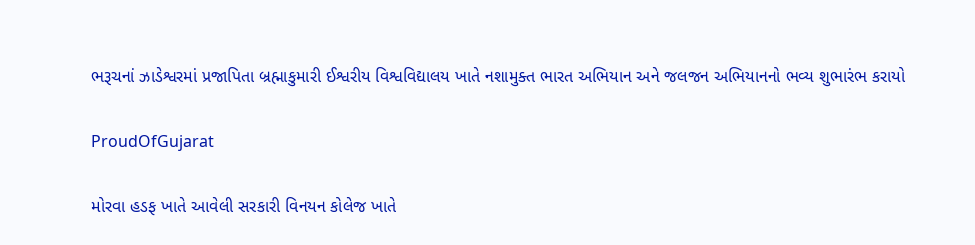ભરૂચનાં ઝાડેશ્વરમાં પ્રજાપિતા બ્રહ્માકુમારી ઈશ્વરીય વિશ્વવિદ્યાલય ખાતે નશામુક્ત ભારત અભિયાન અને જલજન અભિયાનનો ભવ્ય શુભારંભ કરાયો

ProudOfGujarat

મોરવા હડફ ખાતે આવેલી સરકારી વિનયન કોલેજ ખાતે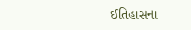ઈતિહાસના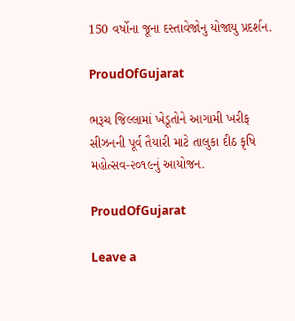150 વર્ષોના જૂના દસ્તાવેજોનુ યોજાયુ પ્રદર્શન.

ProudOfGujarat

ભરૂચ જિલ્લામાં ખેડૂતોને આગામી ખરીફ સીઝનની પૂર્વ તૈયારી માટે તાલુકા દીઠ કૃષિ મહોત્સવ-૨૦૧૯નું આયોજન.

ProudOfGujarat

Leave a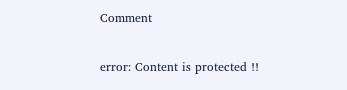Comment

error: Content is protected !!